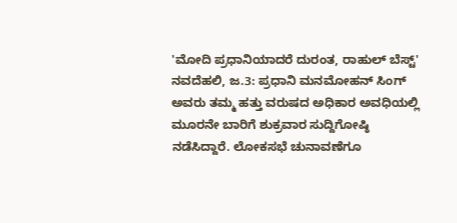'ಮೋದಿ ಪ್ರಧಾನಿಯಾದರೆ ದುರಂತ, ರಾಹುಲ್ ಬೆಸ್ಟ್'
ನವದೆಹಲಿ, ಜ.3: ಪ್ರಧಾನಿ ಮನಮೋಹನ್ ಸಿಂಗ್ ಅವರು ತಮ್ಮ ಹತ್ತು ವರುಷದ ಅಧಿಕಾರ ಅವಧಿಯಲ್ಲಿ ಮೂರನೇ ಬಾರಿಗೆ ಶುಕ್ರವಾರ ಸುದ್ದಿಗೋಷ್ಠಿ ನಡೆಸಿದ್ದಾರೆ. ಲೋಕಸಭೆ ಚುನಾವಣೆಗೂ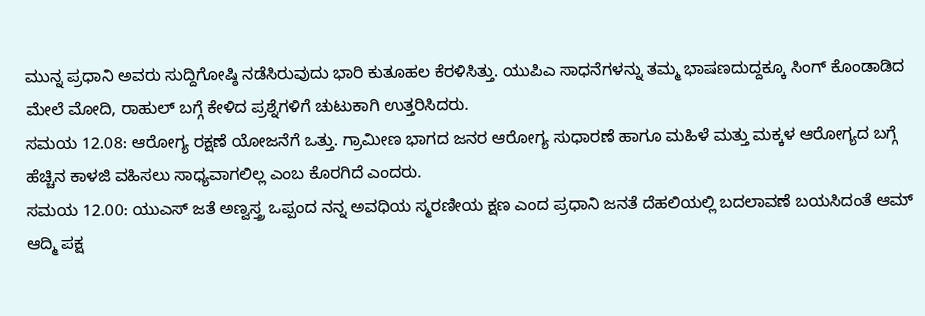ಮುನ್ನ ಪ್ರಧಾನಿ ಅವರು ಸುದ್ದಿಗೋಷ್ಠಿ ನಡೆಸಿರುವುದು ಭಾರಿ ಕುತೂಹಲ ಕೆರಳಿಸಿತ್ತು. ಯುಪಿಎ ಸಾಧನೆಗಳನ್ನು ತಮ್ಮ ಭಾಷಣದುದ್ದಕ್ಕೂ ಸಿಂಗ್ ಕೊಂಡಾಡಿದ ಮೇಲೆ ಮೋದಿ, ರಾಹುಲ್ ಬಗ್ಗೆ ಕೇಳಿದ ಪ್ರಶ್ನೆಗಳಿಗೆ ಚುಟುಕಾಗಿ ಉತ್ತರಿಸಿದರು.
ಸಮಯ 12.08: ಆರೋಗ್ಯ ರಕ್ಷಣೆ ಯೋಜನೆಗೆ ಒತ್ತು. ಗ್ರಾಮೀಣ ಭಾಗದ ಜನರ ಆರೋಗ್ಯ ಸುಧಾರಣೆ ಹಾಗೂ ಮಹಿಳೆ ಮತ್ತು ಮಕ್ಕಳ ಆರೋಗ್ಯದ ಬಗ್ಗೆ ಹೆಚ್ಚಿನ ಕಾಳಜಿ ವಹಿಸಲು ಸಾಧ್ಯವಾಗಲಿಲ್ಲ ಎಂಬ ಕೊರಗಿದೆ ಎಂದರು.
ಸಮಯ 12.00: ಯುಎಸ್ ಜತೆ ಅಣ್ವಸ್ತ್ರ ಒಪ್ಪಂದ ನನ್ನ ಅವಧಿಯ ಸ್ಮರಣೀಯ ಕ್ಷಣ ಎಂದ ಪ್ರಧಾನಿ ಜನತೆ ದೆಹಲಿಯಲ್ಲಿ ಬದಲಾವಣೆ ಬಯಸಿದಂತೆ ಆಮ್ ಆದ್ಮಿ ಪಕ್ಷ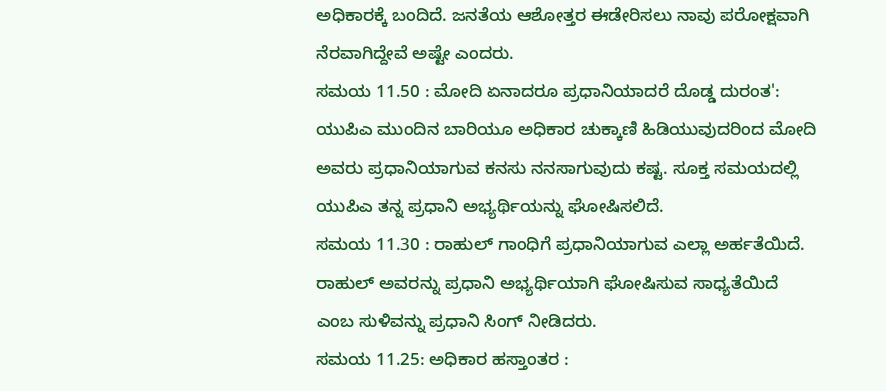ಅಧಿಕಾರಕ್ಕೆ ಬಂದಿದೆ. ಜನತೆಯ ಆಶೋತ್ತರ ಈಡೇರಿಸಲು ನಾವು ಪರೋಕ್ಷವಾಗಿ ನೆರವಾಗಿದ್ದೇವೆ ಅಷ್ಟೇ ಎಂದರು.
ಸಮಯ 11.50 : ಮೋದಿ ಏನಾದರೂ ಪ್ರಧಾನಿಯಾದರೆ ದೊಡ್ಡ ದುರಂತ': ಯುಪಿಎ ಮುಂದಿನ ಬಾರಿಯೂ ಅಧಿಕಾರ ಚುಕ್ಕಾಣಿ ಹಿಡಿಯುವುದರಿಂದ ಮೋದಿ ಅವರು ಪ್ರಧಾನಿಯಾಗುವ ಕನಸು ನನಸಾಗುವುದು ಕಷ್ಟ. ಸೂಕ್ತ ಸಮಯದಲ್ಲಿ ಯುಪಿಎ ತನ್ನ ಪ್ರಧಾನಿ ಅಭ್ಯರ್ಥಿಯನ್ನು ಘೋಷಿಸಲಿದೆ.
ಸಮಯ 11.30 : ರಾಹುಲ್ ಗಾಂಧಿಗೆ ಪ್ರಧಾನಿಯಾಗುವ ಎಲ್ಲಾ ಅರ್ಹತೆಯಿದೆ. ರಾಹುಲ್ ಅವರನ್ನು ಪ್ರಧಾನಿ ಅಭ್ಯರ್ಥಿಯಾಗಿ ಘೋಷಿಸುವ ಸಾಧ್ಯತೆಯಿದೆ ಎಂಬ ಸುಳಿವನ್ನು ಪ್ರಧಾನಿ ಸಿಂಗ್ ನೀಡಿದರು.
ಸಮಯ 11.25: ಅಧಿಕಾರ ಹಸ್ತಾಂತರ :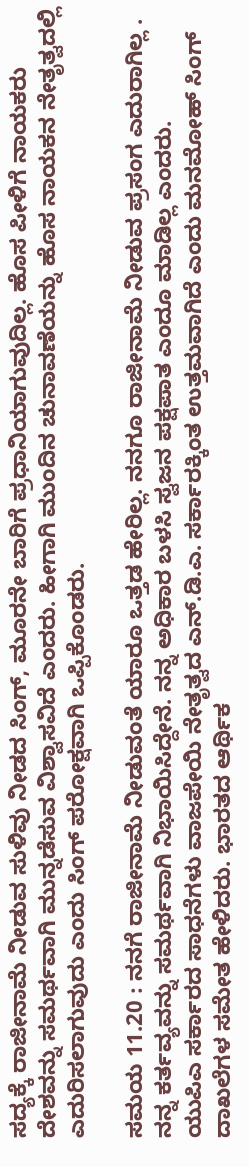ಸದ್ಯಕ್ಕೆ ರಾಜೀನಾಮೆ ನೀಡುವ ಸುಳಿವು ನೀಡದ ಸಿಂಗ್, ಮೂರನೇ ಬಾರಿಗೆ ಪ್ರಧಾನಿಯಾಗುವುದಿಲ್ಲ. ಹೊಸ ಪೀಳಿಗೆ ನಾಯಕರು ದೇಶವನ್ನು ಸಮರ್ಥವಾಗಿ ಮುನ್ನಡೆಸುವ ವಿಶ್ವಾಸವಿದೆ ಎಂದರು. ಹೀಗಾಗಿ ಮುಂದಿನ ಚುನಾವಣೆಯನ್ನು ಹೊಸ ನಾಯಕನ ನೇತೃತ್ವದಲ್ಲಿ ಎದುರಿಸಲಾಗುವುದು ಎಂದು ಸಿಂಗ್ ಪರೋಕ್ಷವಾಗಿ ಒಪ್ಪಿಕೊಂಡರು.

ಸಮಯ 11.20 : ನನಗೆ ರಾಜೀನಾಮೆ ನೀಡುವಂತೆ ಯಾರೂ ಒತ್ತಡ ಹೇರಿಲ್ಲ. ನನಗೂ ರಾಜೀನಾಮೆ ನೀಡುವ ಪ್ರಸಂಗ ಎದುರಾಗಿಲ್ಲ . ನನ್ನ ಕರ್ತವ್ಯವನ್ನು ಸಮರ್ಥವಾಗಿ ನಿಭಾಯಿಸಿದ್ದೇನೆ. ನನ್ನ ಅಧಿಕಾರ ಬಳಸಿ ಸ್ವಜನ ಪಕ್ಷಪಾತ ಎಂದೂ ಮಾಡಿಲ್ಲ ಎಂದರು.
ಯುಪಿಎ ಸರ್ಕಾರದ ಸಾಧನೆಗಳು ವಾಜಪೇಯಿ ನೇತೃತ್ವದ ಎನ್.ಡಿ.ಎ. ಸರ್ಕಾರಕ್ಕಿಂತ ಉತ್ತಮವಾಗಿದೆ ಎಂದು ಮನಮೋಹ್ ಸಿಂಗ್ ದಾಖಲೆಗಳ ಸಮೇತ ಹೇಳಿದರು. ಭಾರತದ ಆರ್ಥಿಕ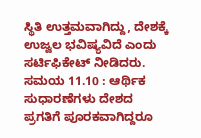ಸ್ಥಿತಿ ಉತ್ತಮವಾಗಿದ್ದು, ದೇಶಕ್ಕೆ ಉಜ್ವಲ ಭವಿಷ್ಯವಿದೆ ಎಂದು ಸರ್ಟಿಫಿಕೇಟ್ ನೀಡಿದರು.
ಸಮಯ 11.10 : ಆರ್ಥಿಕ ಸುಧಾರಣೆಗಳು ದೇಶದ ಪ್ರಗತಿಗೆ ಪೂರಕವಾಗಿದ್ದರೂ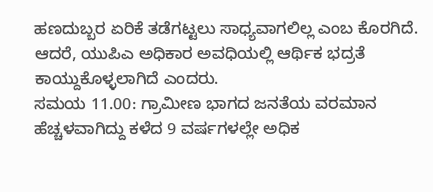ಹಣದುಬ್ಬರ ಏರಿಕೆ ತಡೆಗಟ್ಟಲು ಸಾಧ್ಯವಾಗಲಿಲ್ಲ ಎಂಬ ಕೊರಗಿದೆ. ಆದರೆ, ಯುಪಿಎ ಅಧಿಕಾರ ಅವಧಿಯಲ್ಲಿ ಆರ್ಥಿಕ ಭದ್ರತೆ ಕಾಯ್ದುಕೊಳ್ಳಲಾಗಿದೆ ಎಂದರು.
ಸಮಯ 11.00: ಗ್ರಾಮೀಣ ಭಾಗದ ಜನತೆಯ ವರಮಾನ ಹೆಚ್ಚಳವಾಗಿದ್ದು ಕಳೆದ 9 ವರ್ಷಗಳಲ್ಲೇ ಅಧಿಕ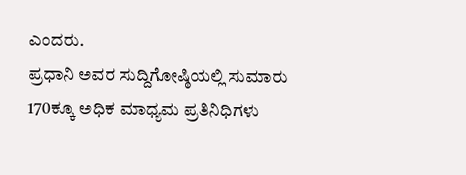ಎಂದರು.
ಪ್ರಧಾನಿ ಅವರ ಸುದ್ದಿಗೋಷ್ಠಿಯಲ್ಲಿ ಸುಮಾರು 170ಕ್ಕೂ ಅಧಿಕ ಮಾಧ್ಯಮ ಪ್ರತಿನಿಧಿಗಳು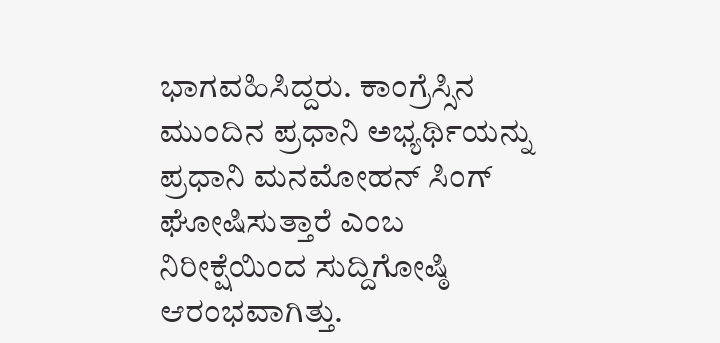ಭಾಗವಹಿಸಿದ್ದರು. ಕಾಂಗ್ರೆಸ್ಸಿನ ಮುಂದಿನ ಪ್ರಧಾನಿ ಅಭ್ಯರ್ಥಿಯನ್ನು ಪ್ರಧಾನಿ ಮನಮೋಹನ್ ಸಿಂಗ್ ಘೋಷಿಸುತ್ತಾರೆ ಎಂಬ ನಿರೀಕ್ಷೆಯಿಂದ ಸುದ್ದಿಗೋಷ್ಠಿ ಆರಂಭವಾಗಿತ್ತು.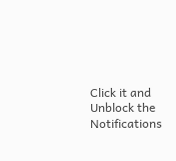Click it and Unblock the Notifications